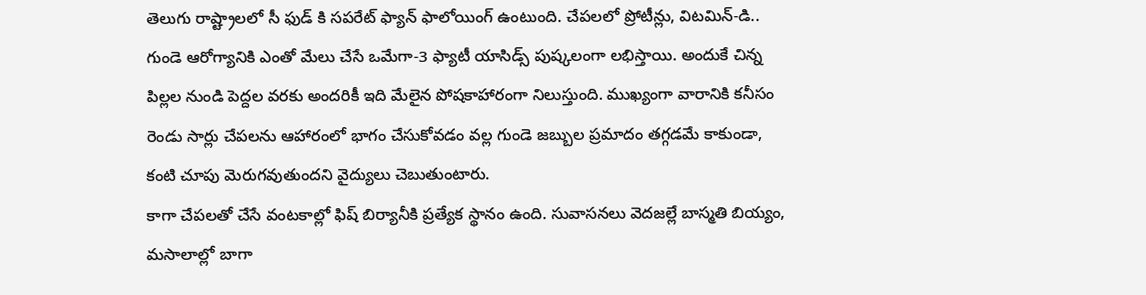తెలుగు రాష్ట్రాలలో సీ ఫుడ్ కి సపరేట్ ఫ్యాన్ ఫాలోయింగ్ ఉంటుంది. చేపలలో ప్రోటీన్లు, విటమిన్-డి.. గుండె ఆరోగ్యానికి ఎంతో మేలు చేసే ఒమేగా-3 ఫ్యాటీ యాసిడ్స్ పుష్కలంగా లభిస్తాయి. అందుకే చిన్న పిల్లల నుండి పెద్దల వరకు అందరికీ ఇది మేలైన పోషకాహారంగా నిలుస్తుంది. ముఖ్యంగా వారానికి కనీసం రెండు సార్లు చేపలను ఆహారంలో భాగం చేసుకోవడం వల్ల గుండె జబ్బుల ప్రమాదం తగ్గడమే కాకుండా, కంటి చూపు మెరుగవుతుందని వైద్యులు చెబుతుంటారు.
కాగా చేపలతో చేసే వంటకాల్లో ఫిష్ బిర్యానీకి ప్రత్యేక స్థానం ఉంది. సువాసనలు వెదజల్లే బాస్మతి బియ్యం, మసాలాల్లో బాగా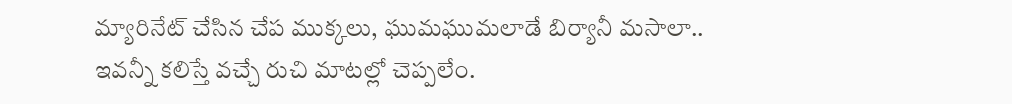మ్యారినేట్ చేసిన చేప ముక్కలు, ఘుమఘుమలాడే బిర్యానీ మసాలా.. ఇవన్నీ కలిస్తే వచ్చే రుచి మాటల్లో చెప్పలేం.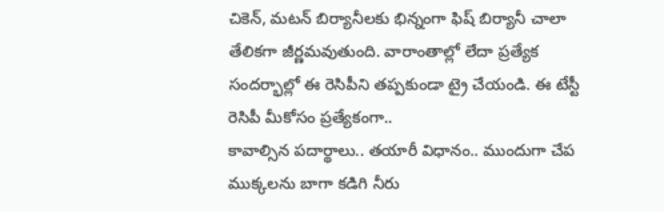చికెన్, మటన్ బిర్యానీలకు భిన్నంగా ఫిష్ బిర్యానీ చాలా తేలికగా జీర్ణమవుతుంది. వారాంతాల్లో లేదా ప్రత్యేక సందర్భాల్లో ఈ రెసిపీని తప్పకుండా ట్రై చేయండి. ఈ టేస్టీ రెసిపీ మీకోసం ప్రత్యేకంగా..
కావాల్సిన పదార్థాలు.. తయారీ విధానం.. ముందుగా చేప ముక్కలను బాగా కడిగి నీరు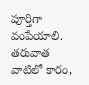పూర్తిగా వంపేయాలి. తరువాత వాటిలో కారం,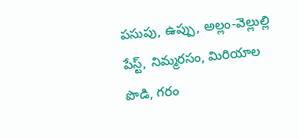పసుపు, ఉప్పు, అల్లం-వెల్లుల్లి పేస్ట్, నిమ్మరసం, మిరియాల పొడి, గరం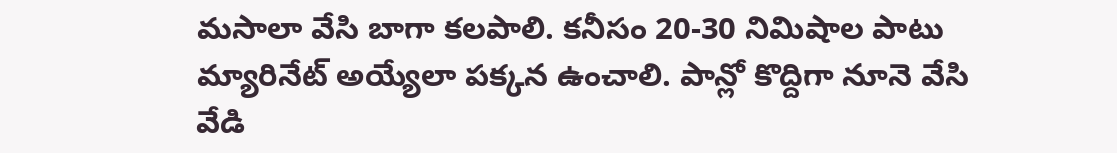మసాలా వేసి బాగా కలపాలి. కనీసం 20-30 నిమిషాల పాటు మ్యారినేట్ అయ్యేలా పక్కన ఉంచాలి. పాన్లో కొద్దిగా నూనె వేసి వేడి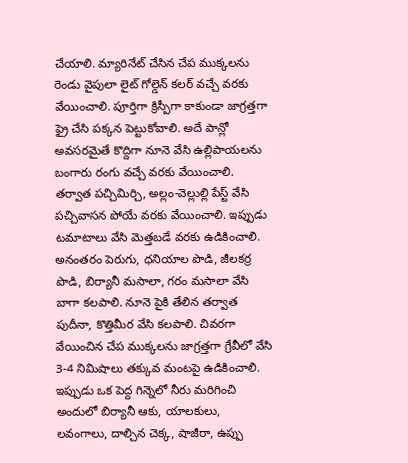చేయాలి. మ్యారినేట్ చేసిన చేప ముక్కలను రెండు వైపులా లైట్ గోల్డెన్ కలర్ వచ్చే వరకు వేయించాలి. పూర్తిగా క్రిస్పీగా కాకుండా జాగ్రత్తగా ఫ్రై చేసి పక్కన పెట్టుకోవాలి. అదే పాన్లో అవసరమైతే కొద్దిగా నూనె వేసి ఉల్లిపాయలను బంగారు రంగు వచ్చే వరకు వేయించాలి. తర్వాత పచ్చిమిర్చి, అల్లం-వెల్లుల్లి పేస్ట్ వేసి పచ్చివాసన పోయే వరకు వేయించాలి. ఇప్పుడు టమాటాలు వేసి మెత్తబడే వరకు ఉడికించాలి. అనంతరం పెరుగు, ధనియాల పొడి, జీలకర్ర పొడి, బిర్యానీ మసాలా, గరం మసాలా వేసి బాగా కలపాలి. నూనె పైకి తేలిన తర్వాత పుదీనా, కొత్తిమీర వేసి కలపాలి. చివరగా వేయించిన చేప ముక్కలను జాగ్రత్తగా గ్రేవీలో వేసి 3-4 నిమిషాలు తక్కువ మంటపై ఉడికించాలి. ఇప్పుడు ఒక పెద్ద గిన్నెలో నీరు మరిగించి అందులో బిర్యానీ ఆకు, యాలకులు, లవంగాలు, దాల్చిన చెక్క, షాజీరా, ఉప్పు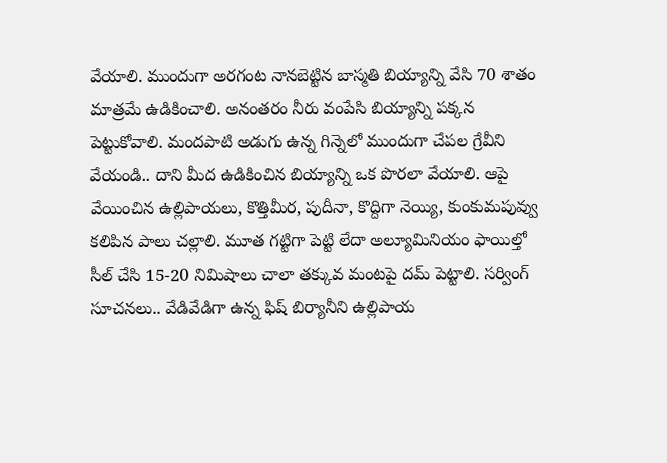వేయాలి. ముందుగా అరగంట నానబెట్టిన బాస్మతి బియ్యాన్ని వేసి 70 శాతం మాత్రమే ఉడికించాలి. అనంతరం నీరు వంపేసి బియ్యాన్ని పక్కన పెట్టుకోవాలి. మందపాటి అడుగు ఉన్న గిన్నెలో ముందుగా చేపల గ్రేవీని వేయండి.. దాని మీద ఉడికించిన బియ్యాన్ని ఒక పొరలా వేయాలి. ఆపై వేయించిన ఉల్లిపాయలు, కొత్తిమీర, పుదీనా, కొద్దిగా నెయ్యి, కుంకుమపువ్వు కలిపిన పాలు చల్లాలి. మూత గట్టిగా పెట్టి లేదా అల్యూమినియం ఫాయిల్తో సీల్ చేసి 15-20 నిమిషాలు చాలా తక్కువ మంటపై దమ్ పెట్టాలి. సర్వింగ్ సూచనలు.. వేడివేడిగా ఉన్న ఫిష్ బిర్యానీని ఉల్లిపాయ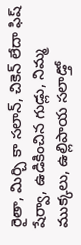రైతా, మిర్చి కా సలాన్, చికెన్ లేదా ఫిష్ షేర్వా, ఉడికించిన గుడ్లు, నిమ్మ ముక్కలు, ఉల్లిపాయ సలాడ్తో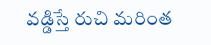వడ్డిస్తే రుచి మరింత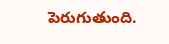పెరుగుతుంది.